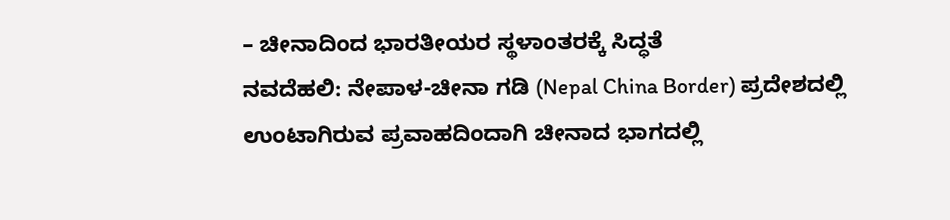– ಚೀನಾದಿಂದ ಭಾರತೀಯರ ಸ್ಥಳಾಂತರಕ್ಕೆ ಸಿದ್ಧತೆ
ನವದೆಹಲಿ: ನೇಪಾಳ-ಚೀನಾ ಗಡಿ (Nepal China Border) ಪ್ರದೇಶದಲ್ಲಿ ಉಂಟಾಗಿರುವ ಪ್ರವಾಹದಿಂದಾಗಿ ಚೀನಾದ ಭಾಗದಲ್ಲಿ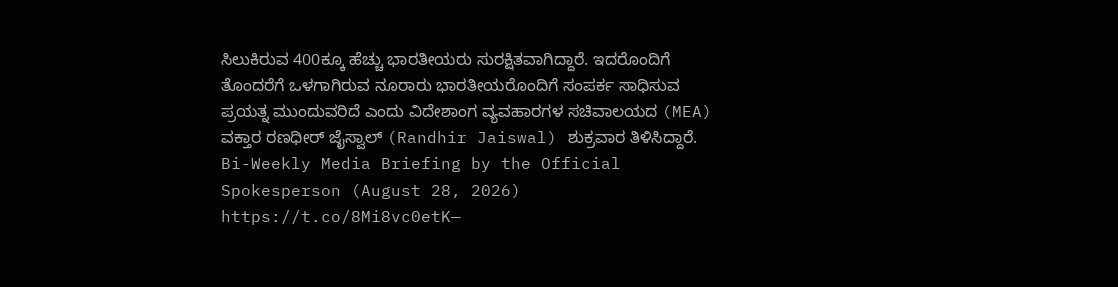ಸಿಲುಕಿರುವ 400ಕ್ಕೂ ಹೆಚ್ಚು ಭಾರತೀಯರು ಸುರಕ್ಷಿತವಾಗಿದ್ದಾರೆ. ಇದರೊಂದಿಗೆ ತೊಂದರೆಗೆ ಒಳಗಾಗಿರುವ ನೂರಾರು ಭಾರತೀಯರೊಂದಿಗೆ ಸಂಪರ್ಕ ಸಾಧಿಸುವ ಪ್ರಯತ್ನ ಮುಂದುವರಿದೆ ಎಂದು ವಿದೇಶಾಂಗ ವ್ಯವಹಾರಗಳ ಸಚಿವಾಲಯದ (MEA) ವಕ್ತಾರ ರಣಧೀರ್ ಜೈಸ್ವಾಲ್ (Randhir Jaiswal) ಶುಕ್ರವಾರ ತಿಳಿಸಿದ್ದಾರೆ.
Bi-Weekly Media Briefing by the Official Spokesperson (August 28, 2026)
https://t.co/8Mi8vc0etK—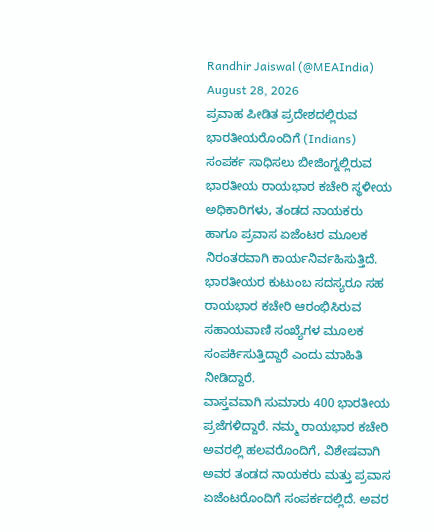Randhir Jaiswal (@MEAIndia) August 28, 2026
ಪ್ರವಾಹ ಪೀಡಿತ ಪ್ರದೇಶದಲ್ಲಿರುವ ಭಾರತೀಯರೊಂದಿಗೆ (Indians) ಸಂಪರ್ಕ ಸಾಧಿಸಲು ಬೀಜಿಂಗ್ನಲ್ಲಿರುವ ಭಾರತೀಯ ರಾಯಭಾರ ಕಚೇರಿ ಸ್ಥಳೀಯ ಅಧಿಕಾರಿಗಳು, ತಂಡದ ನಾಯಕರು ಹಾಗೂ ಪ್ರವಾಸ ಏಜೆಂಟರ ಮೂಲಕ ನಿರಂತರವಾಗಿ ಕಾರ್ಯನಿರ್ವಹಿಸುತ್ತಿದೆ. ಭಾರತೀಯರ ಕುಟುಂಬ ಸದಸ್ಯರೂ ಸಹ ರಾಯಭಾರ ಕಚೇರಿ ಆರಂಭಿಸಿರುವ ಸಹಾಯವಾಣಿ ಸಂಖ್ಯೆಗಳ ಮೂಲಕ ಸಂಪರ್ಕಿಸುತ್ತಿದ್ದಾರೆ ಎಂದು ಮಾಹಿತಿ ನೀಡಿದ್ದಾರೆ.
ವಾಸ್ತವವಾಗಿ ಸುಮಾರು 400 ಭಾರತೀಯ ಪ್ರಜೆಗಳಿದ್ದಾರೆ. ನಮ್ಮ ರಾಯಭಾರ ಕಚೇರಿ ಅವರಲ್ಲಿ ಹಲವರೊಂದಿಗೆ, ವಿಶೇಷವಾಗಿ ಅವರ ತಂಡದ ನಾಯಕರು ಮತ್ತು ಪ್ರವಾಸ ಏಜೆಂಟರೊಂದಿಗೆ ಸಂಪರ್ಕದಲ್ಲಿದೆ. ಅವರ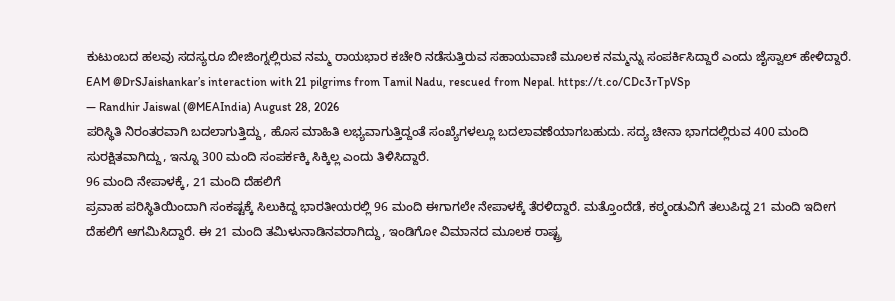ಕುಟುಂಬದ ಹಲವು ಸದಸ್ಯರೂ ಬೀಜಿಂಗ್ನಲ್ಲಿರುವ ನಮ್ಮ ರಾಯಭಾರ ಕಚೇರಿ ನಡೆಸುತ್ತಿರುವ ಸಹಾಯವಾಣಿ ಮೂಲಕ ನಮ್ಮನ್ನು ಸಂಪರ್ಕಿಸಿದ್ದಾರೆ ಎಂದು ಜೈಸ್ವಾಲ್ ಹೇಳಿದ್ದಾರೆ.
EAM @DrSJaishankar’s interaction with 21 pilgrims from Tamil Nadu, rescued from Nepal. https://t.co/CDc3rTpVSp
— Randhir Jaiswal (@MEAIndia) August 28, 2026
ಪರಿಸ್ಥಿತಿ ನಿರಂತರವಾಗಿ ಬದಲಾಗುತ್ತಿದ್ದು, ಹೊಸ ಮಾಹಿತಿ ಲಭ್ಯವಾಗುತ್ತಿದ್ದಂತೆ ಸಂಖ್ಯೆಗಳಲ್ಲೂ ಬದಲಾವಣೆಯಾಗಬಹುದು. ಸದ್ಯ ಚೀನಾ ಭಾಗದಲ್ಲಿರುವ 400 ಮಂದಿ ಸುರಕ್ಷಿತವಾಗಿದ್ದು, ಇನ್ನೂ 300 ಮಂದಿ ಸಂಪರ್ಕಕ್ಕಿ ಸಿಕ್ಕಿಲ್ಲ ಎಂದು ತಿಳಿಸಿದ್ದಾರೆ.
96 ಮಂದಿ ನೇಪಾಳಕ್ಕೆ, 21 ಮಂದಿ ದೆಹಲಿಗೆ
ಪ್ರವಾಹ ಪರಿಸ್ಥಿತಿಯಿಂದಾಗಿ ಸಂಕಷ್ಟಕ್ಕೆ ಸಿಲುಕಿದ್ದ ಭಾರತೀಯರಲ್ಲಿ 96 ಮಂದಿ ಈಗಾಗಲೇ ನೇಪಾಳಕ್ಕೆ ತೆರಳಿದ್ದಾರೆ. ಮತ್ತೊಂದೆಡೆ, ಕಠ್ಮಂಡುವಿಗೆ ತಲುಪಿದ್ದ 21 ಮಂದಿ ಇದೀಗ ದೆಹಲಿಗೆ ಆಗಮಿಸಿದ್ದಾರೆ. ಈ 21 ಮಂದಿ ತಮಿಳುನಾಡಿನವರಾಗಿದ್ದು, ಇಂಡಿಗೋ ವಿಮಾನದ ಮೂಲಕ ರಾಷ್ಟ್ರ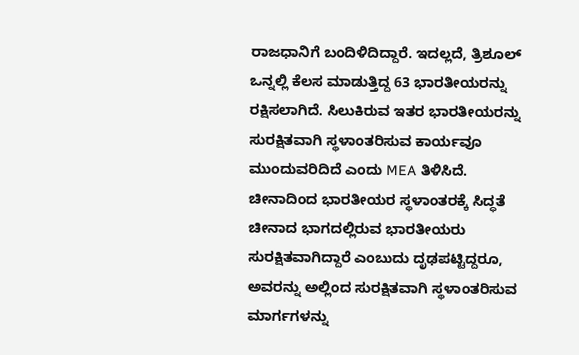ರಾಜಧಾನಿಗೆ ಬಂದಿಳಿದಿದ್ದಾರೆ. ಇದಲ್ಲದೆ, ತ್ರಿಶೂಲ್ ಒನ್ನಲ್ಲಿ ಕೆಲಸ ಮಾಡುತ್ತಿದ್ದ 63 ಭಾರತೀಯರನ್ನು ರಕ್ಷಿಸಲಾಗಿದೆ. ಸಿಲುಕಿರುವ ಇತರ ಭಾರತೀಯರನ್ನು ಸುರಕ್ಷಿತವಾಗಿ ಸ್ಥಳಾಂತರಿಸುವ ಕಾರ್ಯವೂ ಮುಂದುವರಿದಿದೆ ಎಂದು MEA ತಿಳಿಸಿದೆ.
ಚೀನಾದಿಂದ ಭಾರತೀಯರ ಸ್ಥಳಾಂತರಕ್ಕೆ ಸಿದ್ಧತೆ
ಚೀನಾದ ಭಾಗದಲ್ಲಿರುವ ಭಾರತೀಯರು ಸುರಕ್ಷಿತವಾಗಿದ್ದಾರೆ ಎಂಬುದು ದೃಢಪಟ್ಟಿದ್ದರೂ, ಅವರನ್ನು ಅಲ್ಲಿಂದ ಸುರಕ್ಷಿತವಾಗಿ ಸ್ಥಳಾಂತರಿಸುವ ಮಾರ್ಗಗಳನ್ನು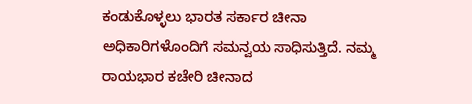ಕಂಡುಕೊಳ್ಳಲು ಭಾರತ ಸರ್ಕಾರ ಚೀನಾ ಅಧಿಕಾರಿಗಳೊಂದಿಗೆ ಸಮನ್ವಯ ಸಾಧಿಸುತ್ತಿದೆ. ನಮ್ಮ ರಾಯಭಾರ ಕಚೇರಿ ಚೀನಾದ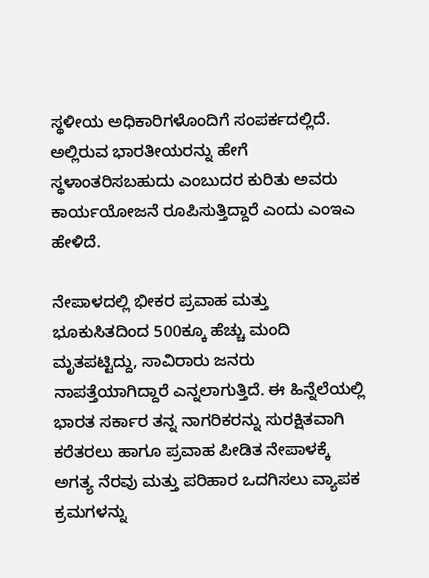ಸ್ಥಳೀಯ ಅಧಿಕಾರಿಗಳೊಂದಿಗೆ ಸಂಪರ್ಕದಲ್ಲಿದೆ. ಅಲ್ಲಿರುವ ಭಾರತೀಯರನ್ನು ಹೇಗೆ ಸ್ಥಳಾಂತರಿಸಬಹುದು ಎಂಬುದರ ಕುರಿತು ಅವರು ಕಾರ್ಯಯೋಜನೆ ರೂಪಿಸುತ್ತಿದ್ದಾರೆ ಎಂದು ಎಂಇಎ ಹೇಳಿದೆ.

ನೇಪಾಳದಲ್ಲಿ ಭೀಕರ ಪ್ರವಾಹ ಮತ್ತು ಭೂಕುಸಿತದಿಂದ 500ಕ್ಕೂ ಹೆಚ್ಚು ಮಂದಿ ಮೃತಪಟ್ಟಿದ್ದು, ಸಾವಿರಾರು ಜನರು ನಾಪತ್ತೆಯಾಗಿದ್ದಾರೆ ಎನ್ನಲಾಗುತ್ತಿದೆ. ಈ ಹಿನ್ನೆಲೆಯಲ್ಲಿ ಭಾರತ ಸರ್ಕಾರ ತನ್ನ ನಾಗರಿಕರನ್ನು ಸುರಕ್ಷಿತವಾಗಿ ಕರೆತರಲು ಹಾಗೂ ಪ್ರವಾಹ ಪೀಡಿತ ನೇಪಾಳಕ್ಕೆ ಅಗತ್ಯ ನೆರವು ಮತ್ತು ಪರಿಹಾರ ಒದಗಿಸಲು ವ್ಯಾಪಕ ಕ್ರಮಗಳನ್ನು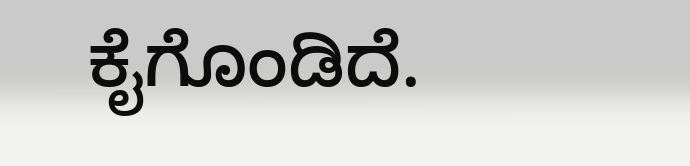ಕೈಗೊಂಡಿದೆ.